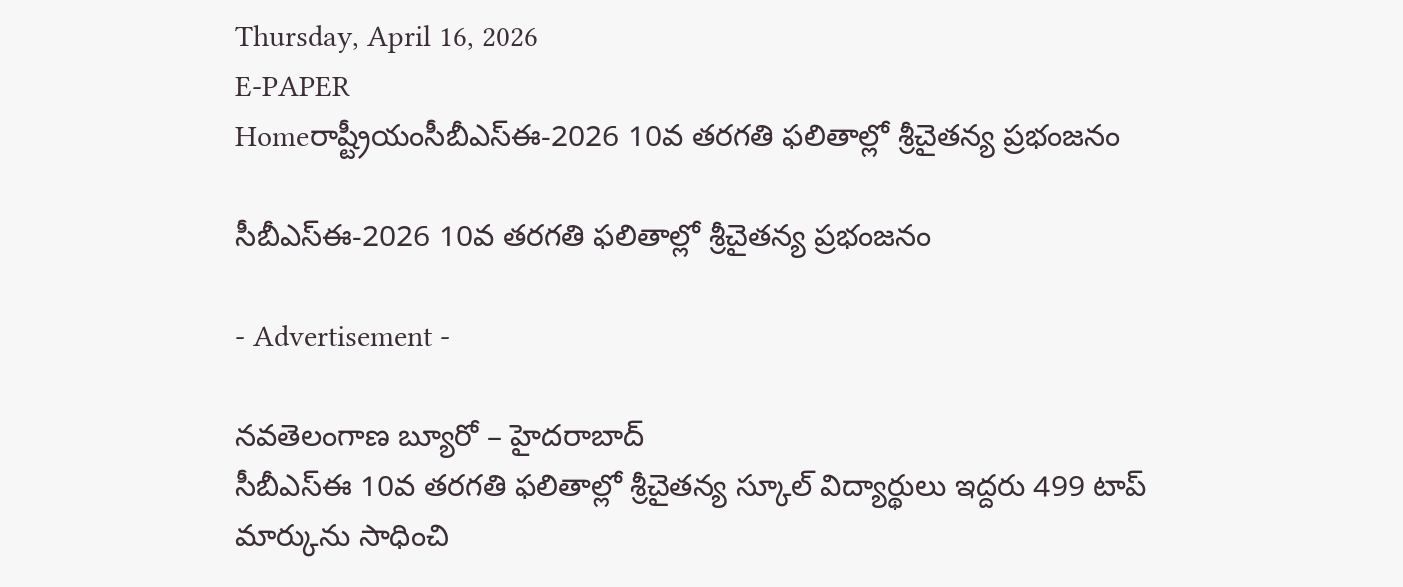Thursday, April 16, 2026
E-PAPER
Homeరాష్ట్రీయంసీబీఎస్‌ఈ-2026 10వ తరగతి ఫలితాల్లో శ్రీచైతన్య ప్రభంజనం

సీబీఎస్‌ఈ-2026 10వ తరగతి ఫలితాల్లో శ్రీచైతన్య ప్రభంజనం

- Advertisement -

నవతెలంగాణ బ్యూరో – హైదరాబాద్‌
సీబీఎస్‌ఈ 10వ తరగతి ఫలితాల్లో శ్రీచైతన్య స్కూల్‌ విద్యార్థులు ఇద్దరు 499 టాప్‌ మార్కును సాధించి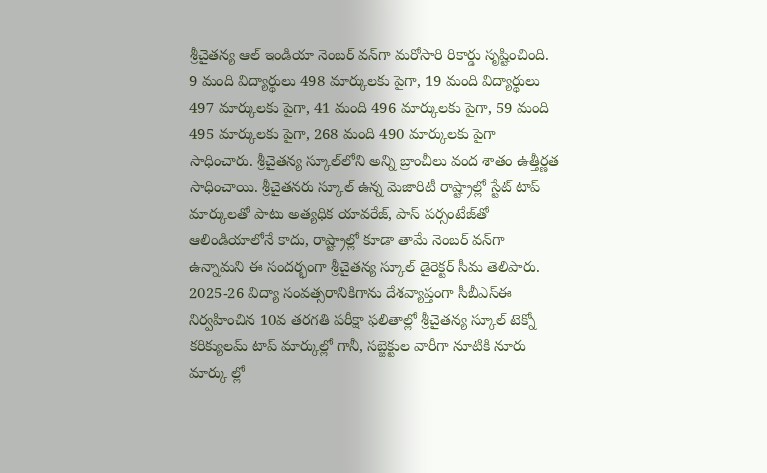శ్రీచైతన్య ఆల్‌ ఇండియా నెంబర్‌ వన్‌గా మరోసారి రికార్డు సృష్టించింది. 9 మంది విద్యార్థులు 498 మార్కులకు పైగా, 19 మంది విద్యార్థులు 497 మార్కులకు పైగా, 41 మంది 496 మార్కులకు పైగా, 59 మంది 495 మార్కులకు పైగా, 268 మంది 490 మార్కులకు పైగా సాధించారు. శ్రీచైతన్య స్కూల్‌లోని అన్ని బ్రాంచీలు వంద శాతం ఉత్తీర్ణత సాధించాయి. శ్రీచైతనరు స్కూల్‌ ఉన్న మెజారిటీ రాష్ట్రాల్లో స్టేట్‌ టాప్‌ మార్కులతో పాటు అత్యధిక యావరేజ్‌, పాస్‌ పర్సంటేజ్‌తో ఆలిండియాలోనే కాదు, రాష్ట్రాల్లో కూడా తామే నెంబర్‌ వన్‌గా ఉన్నామని ఈ సందర్భంగా శ్రీచైతన్య స్కూల్‌ డైరెక్టర్‌ సీమ తెలిపారు. 2025-26 విద్యా సంవత్సరానికిగాను దేశవ్యాప్తంగా సీబీఎస్‌ఈ నిర్వహించిన 10వ తరగతి పరీక్షా ఫలితాల్లో శ్రీచైతన్య స్కూల్‌ టెక్నో కరిక్యులమ్‌ టాప్‌ మార్కుల్లో గానీ, సబ్జెక్టుల వారీగా నూటికి నూరు మార్కు ల్లో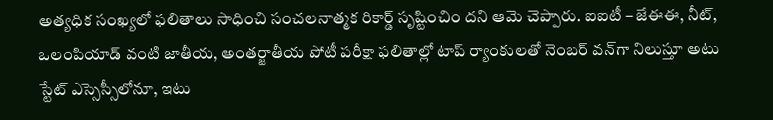అత్యధిక సంఖ్యలో ఫలితాలు సాధించి సంచలనాత్మక రికార్డ్‌ సృష్టించిం దని ఆమె చెప్పారు. ఐఐటీ – జేఈఈ, నీట్‌, ఒలంపియాడ్‌ వంటి జాతీయ, అంతర్జాతీయ పోటీ పరీక్షా ఫలితాల్లో టాప్‌ ర్యాంకులతో నెంబర్‌ వన్‌గా నిలుస్తూ అటు స్టేట్‌ ఎస్సెస్సీలోనూ, ఇటు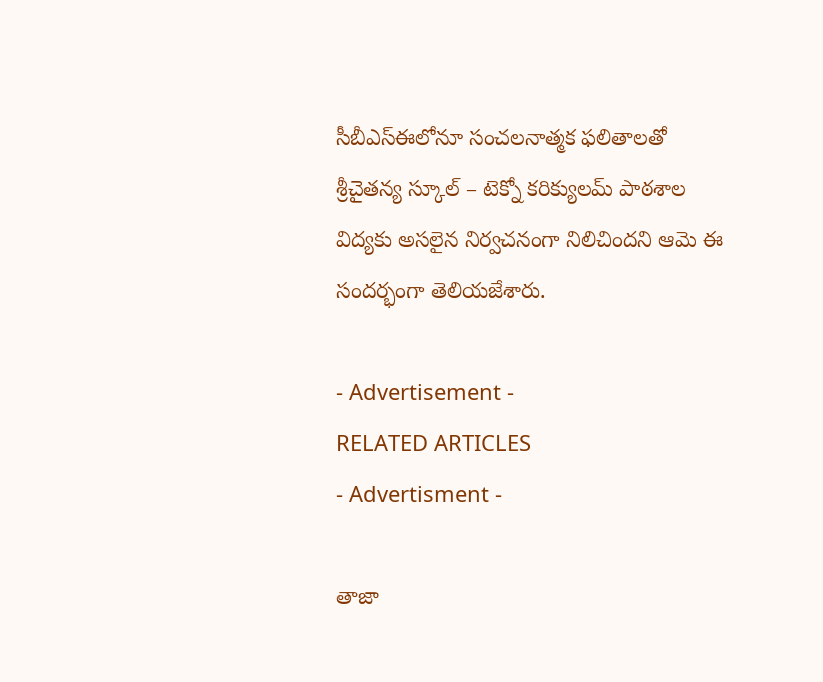సీబీఎస్‌ఈలోనూ సంచలనాత్మక ఫలితాలతో శ్రీచైతన్య స్కూల్‌ – టెక్నో కరిక్యులమ్‌ పాఠశాల విద్యకు అసలైన నిర్వచనంగా నిలిచిందని ఆమె ఈ సందర్భంగా తెలియజేశారు.

- Advertisement -
RELATED ARTICLES
- Advertisment -

తాజా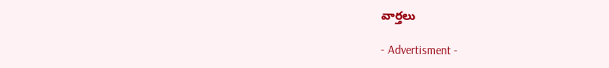వార్తలు

- Advertisment -